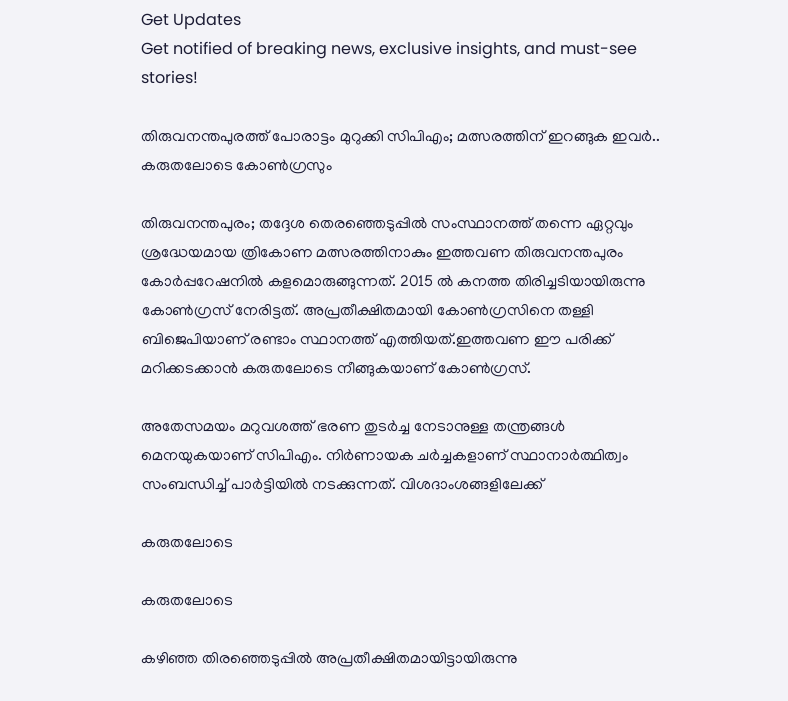Get Updates
Get notified of breaking news, exclusive insights, and must-see stories!

തിരുവനന്തപുരത്ത് പോരാട്ടം മുറുക്കി സിപിഎം; മത്സരത്തിന് ഇറങ്ങുക ഇവർ.. കരുതലോടെ കോൺഗ്രസും

തിരുവനന്തപുരം; തദ്ദേശ തെരഞ്ഞെടുപ്പിൽ സംസ്ഥാനത്ത് തന്നെ ഏറ്റവും ശ്രദ്ധേയമായ ത്രികോണ മത്സരത്തിനാകും ഇത്തവണ തിരുവനന്തപുരം കോർപ്പറേഷനിൽ കളമൊരുങ്ങുന്നത്. 2015 ൽ കനത്ത തിരിച്ചടിയായിരുന്നു കോൺഗ്രസ് നേരിട്ടത്. അപ്രതീക്ഷിതമായി കോൺഗ്രസിനെ തള്ളി ബിജെപിയാണ് രണ്ടാം സ്ഥാനത്ത് എത്തിയത്.ഇത്തവണ ഈ പരിക്ക് മറിക്കടക്കാൻ കരുതലോടെ നീങ്ങുകയാണ് കോൺഗ്രസ്.

അതേസമയം മറുവശത്ത് ഭരണ തുടർച്ച നേടാനുള്ള തന്ത്രങ്ങൾ മെനയുകയാണ് സിപിഎം. നിർണായക ചർച്ചകളാണ് സ്ഥാനാർത്ഥിത്വം സംബന്ധിച്ച് പാർട്ടിയിൽ നടക്കുന്നത്. വിശദാംശങ്ങളിലേക്ക്

കരുതലോടെ

കരുതലോടെ

കഴിഞ്ഞ തിരഞ്ഞെടുപ്പിൽ അപ്രതീക്ഷിതമായിട്ടായിരുന്നു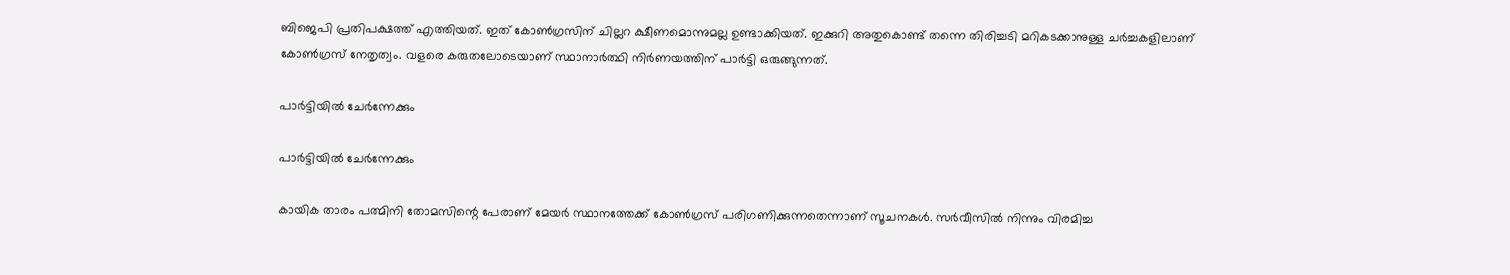ബിജെപി പ്രതിപക്ഷത്ത് എത്തിയത്. ഇത് കോൺഗ്രസിന് ചില്ലറ ക്ഷീണമൊന്നുമല്ല ഉണ്ടാക്കിയത്. ഇക്കുറി അതുകൊണ്ട് തന്നെ തിരിച്ചടി മറികടക്കാനുള്ള ചർച്ചകളിലാണ് കോൺഗ്രസ് നേതൃത്വം. വളരെ കരുതലോടെയാണ് സ്ഥാനാർത്ഥി നിർണയത്തിന് പാർട്ടി ഒരുങ്ങുന്നത്.

പാർട്ടിയിൽ ചേർന്നേക്കും

പാർട്ടിയിൽ ചേർന്നേക്കും

കായിക താരം പത്മിനി തോമസിന്റെ പേരാണ് മേയർ സ്ഥാനത്തേക്ക് കോൺഗ്രസ് പരിഗണിക്കുന്നതെന്നാണ് സൂചനകൾ. സർവീസിൽ നിന്നും വിരമിച്ച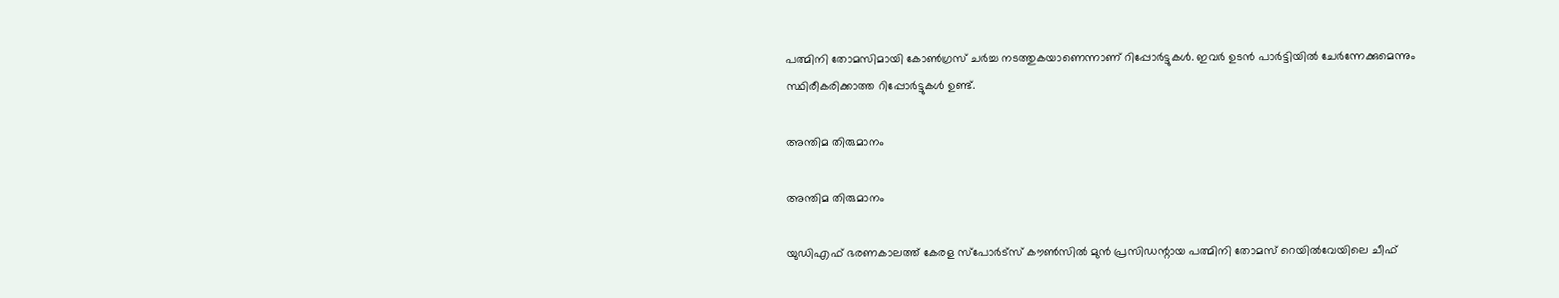പത്മിനി തോമസിമായി കോൺഗ്രസ് ചർച്ച നടത്തുകയാണെന്നാണ് റിപ്പോർട്ടുകൾ. ഇവർ ഉടൻ പാർട്ടിയിൽ ചേർന്നേക്കുമെന്നും സ്ഥിരീകരിക്കാത്ത റിപ്പോർട്ടുകൾ ഉണ്ട്.

അന്തിമ തിരുമാനം

അന്തിമ തിരുമാനം

യുഡിഎഫ് ഭരണകാലത്ത് കേരള സ്പോർട്സ് കൗൺസിൽ മുൻ പ്രസിഡന്റായ പത്മിനി തോമസ് റെയിൽവേയിലെ ചീഫ്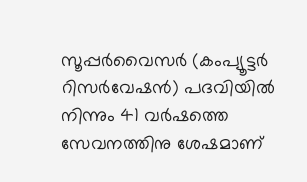സൂപ്പർവൈസർ (കംപ്യൂട്ടർ റിസർവേഷൻ) പദവിയിൽ നിന്നും 41 വർഷത്തെ സേവനത്തിനു ശേഷമാണ്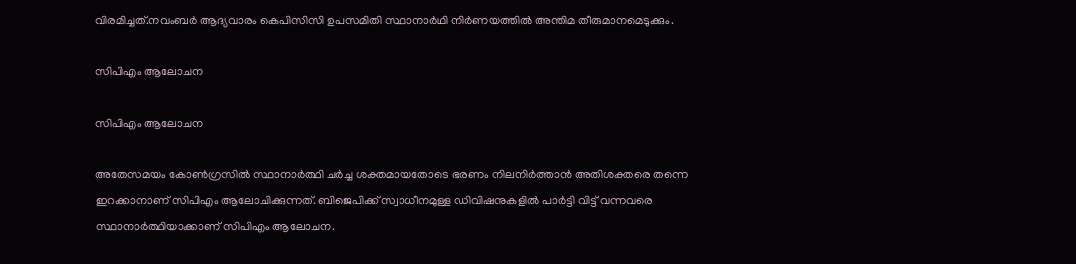വിരമിച്ചത്.നവംബർ ആദ്യവാരം കെപിസിസി ഉപസമിതി സ്ഥാനാർഥി നിർണയത്തിൽ അന്തിമ തീരുമാനമെടുക്കും.

സിപിഎം ആലോചന

സിപിഎം ആലോചന

അതേസമയം കോൺഗ്രസിൽ സ്ഥാനാർത്ഥി ചർച്ച ശക്തമായതോടെ ഭരണം നിലനിർത്താൻ അതിശക്തരെ തന്നെ ഇറക്കാനാണ് സിപിഎം ആലോചിക്കുന്നത്. ബിജെപിക്ക് സ്വാധീനമുള്ള ഡിവിഷനുകളിൽ പാർട്ടി വിട്ട് വന്നവരെ സ്ഥാനാർത്ഥിയാക്കാണ് സിപിഎം ആലോചന.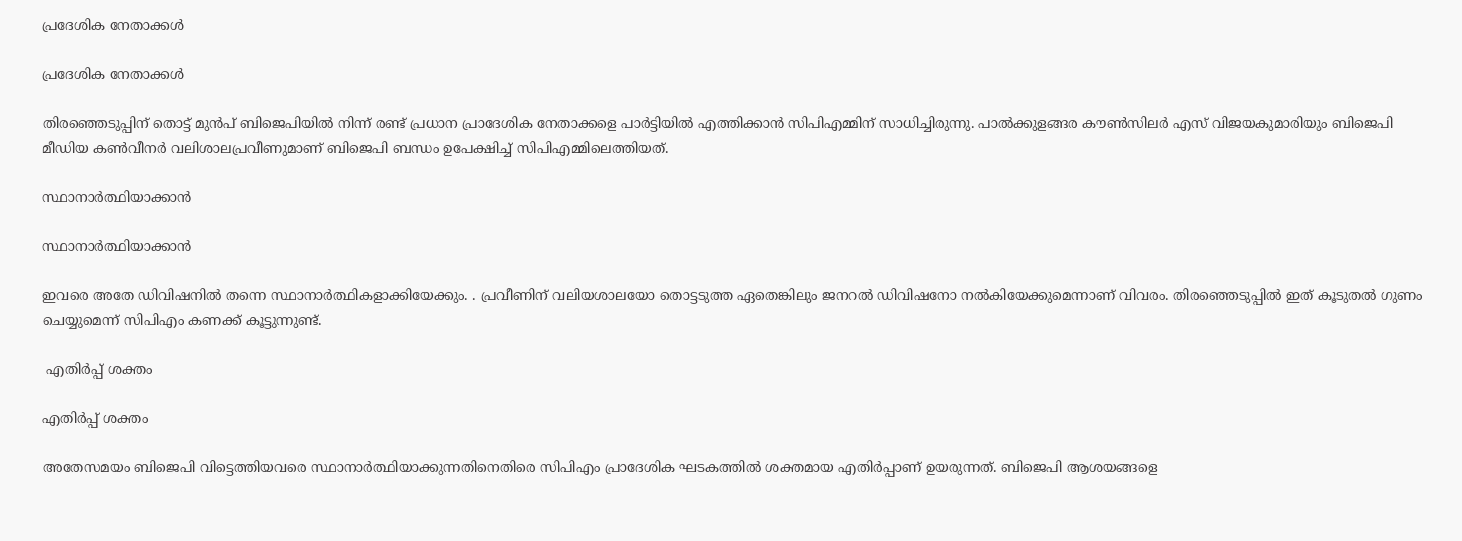പ്രദേശിക നേതാക്കൾ

പ്രദേശിക നേതാക്കൾ

തിരഞ്ഞെടുപ്പിന് തൊട്ട് മുൻപ് ബിജെപിയിൽ നിന്ന് രണ്ട് പ്രധാന പ്രാദേശിക നേതാക്കളെ പാർട്ടിയിൽ എത്തിക്കാൻ സിപിഎമ്മിന് സാധിച്ചിരുന്നു. പാൽക്കുളങ്ങര കൗൺസിലർ എസ് വിജയകുമാരിയും ബിജെപി മീഡിയ കൺവീനർ വലിശാലപ്രവീണുമാണ് ബിജെപി ബന്ധം ഉപേക്ഷിച്ച് സിപിഎമ്മിലെത്തിയത്.

സ്ഥാനാർത്ഥിയാക്കാൻ

സ്ഥാനാർത്ഥിയാക്കാൻ

ഇവരെ അതേ ഡിവിഷനിൽ തന്നെ സ്ഥാനാർത്ഥികളാക്കിയേക്കും. . പ്രവീണിന് വലിയശാലയോ തൊട്ടടുത്ത ഏതെങ്കിലും ജനറല്‍ ഡിവിഷനോ നല്‍കിയേക്കുമെന്നാണ് വിവരം. തിരഞ്ഞെടുപ്പിൽ ഇത് കൂടുതൽ ഗുണം ചെയ്യുമെന്ന് സിപിഎം കണക്ക് കൂട്ടുന്നുണ്ട്.

 എതിർപ്പ് ശക്തം

എതിർപ്പ് ശക്തം

അതേസമയം ബിജെപി വിട്ടെത്തിയവരെ സ്ഥാനാർത്ഥിയാക്കുന്നതിനെതിരെ സിപിഎം പ്രാദേശിക ഘടകത്തിൽ ശക്തമായ എതിർപ്പാണ് ഉയരുന്നത്. ബിജെപി ആശയങ്ങളെ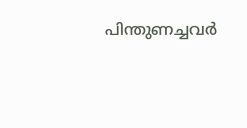പിന്തുണച്ചവർ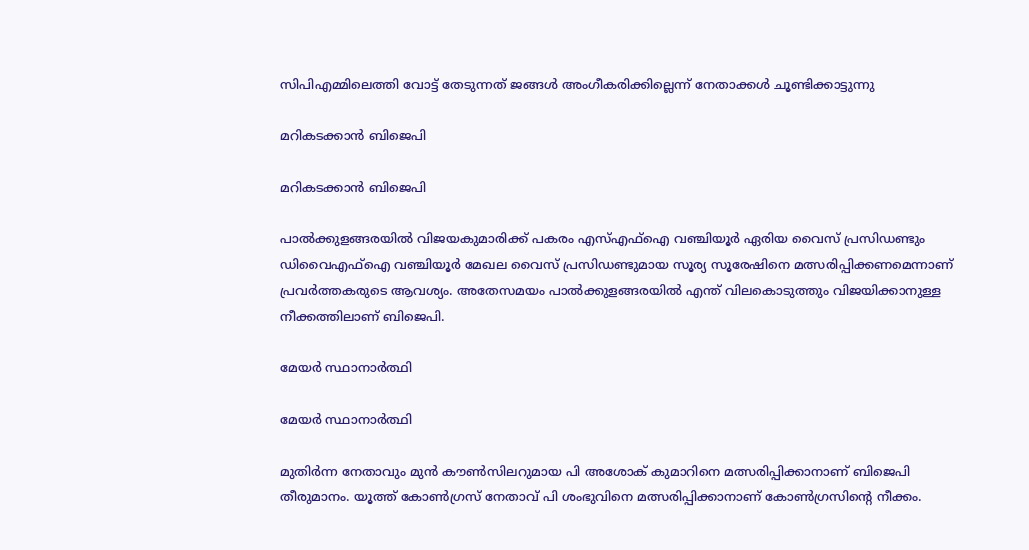സിപിഎമ്മിലെത്തി വോട്ട് തേടുന്നത് ജങ്ങൾ അംഗീകരിക്കില്ലെന്ന് നേതാക്കൾ ചൂണ്ടിക്കാട്ടുന്നു

മറികടക്കാൻ ബിജെപി

മറികടക്കാൻ ബിജെപി

പാൽക്കുളങ്ങരയിൽ വിജയകുമാരിക്ക് പകരം എസ്എഫ്‌ഐ വഞ്ചിയൂര്‍ ഏരിയ വൈസ് പ്രസിഡണ്ടും ഡിവൈഎഫ്‌ഐ വഞ്ചിയൂര്‍ മേഖല വൈസ് പ്രസിഡണ്ടുമായ സൂര്യ സൂരേഷിനെ മത്സരിപ്പിക്കണമെന്നാണ് പ്രവര്‍ത്തകരുടെ ആവശ്യം. അതേസമയം പാൽക്കുളങ്ങരയിൽ എന്ത് വിലകൊടുത്തും വിജയിക്കാനുള്ള നീക്കത്തിലാണ് ബിജെപി.

മേയർ സ്ഥാനാർത്ഥി

മേയർ സ്ഥാനാർത്ഥി

മുതിര്‍ന്ന നേതാവും മുന്‍ കൗണ്‍സിലറുമായ പി അശോക് കുമാറിനെ മത്സരിപ്പിക്കാനാണ് ബിജെപി തീരുമാനം. യൂത്ത് കോണ്‍ഗ്രസ് നേതാവ് പി ശംഭുവിനെ മത്സരിപ്പിക്കാനാണ് കോൺഗ്രസിന്റെ നീക്കം.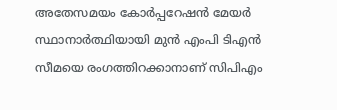അതേസമയം കോർപ്പറേഷൻ മേയർ സ്ഥാനാർത്ഥിയായി മുൻ എംപി ടിഎൻ സീമയെ രംഗത്തിറക്കാനാണ് സിപിഎം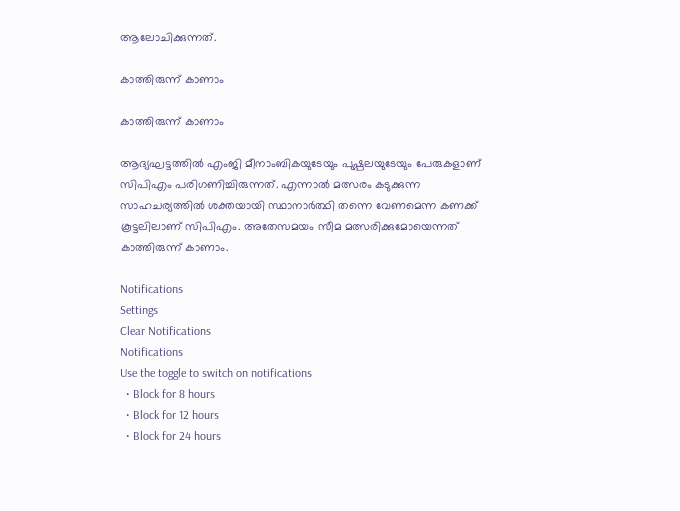ആലോചിക്കുന്നത്.

കാത്തിരുന്ന് കാണാം

കാത്തിരുന്ന് കാണാം

ആദ്യഘട്ടത്തിൽ എംജി മീനാംബികയുടേയും പുഷ്പലയുടേയും പേരുകളാണ് സിപിഎം പരിഗണിച്ചിരുന്നത്. എന്നാൽ മത്സരം കടുക്കുന്ന സാഹചര്യത്തിൽ ശക്തയായി സ്ഥാനാർത്ഥി തന്നെ വേണമെന്ന കണക്ക് കൂട്ടലിലാണ് സിപിഎം. അതേസമയം സീമ മത്സരിക്കുമോയെന്നത് കാത്തിരുന്ന് കാണാം.

Notifications
Settings
Clear Notifications
Notifications
Use the toggle to switch on notifications
  • Block for 8 hours
  • Block for 12 hours
  • Block for 24 hours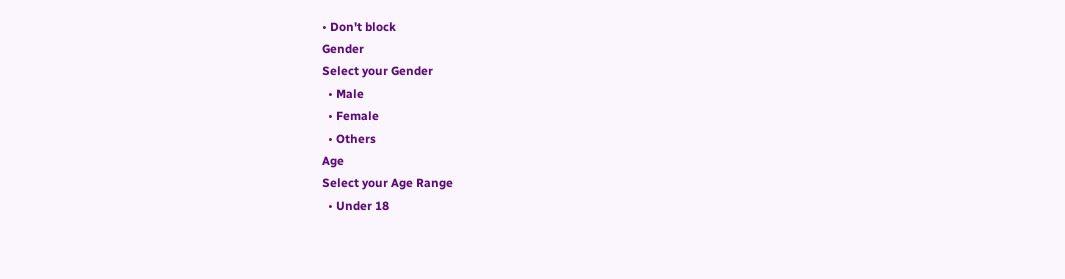• Don't block
Gender
Select your Gender
  • Male
  • Female
  • Others
Age
Select your Age Range
  • Under 18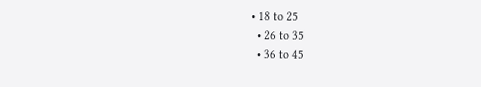• 18 to 25
  • 26 to 35
  • 36 to 45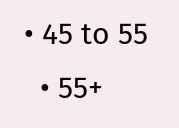• 45 to 55
  • 55+